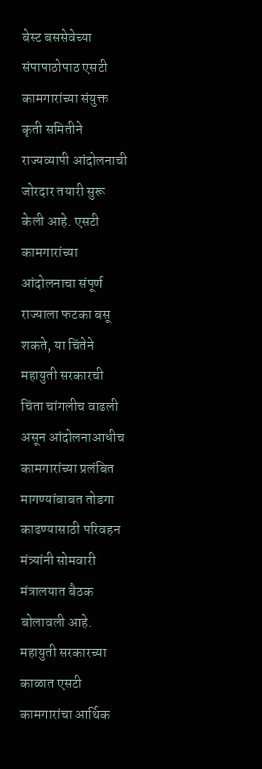बेस्ट बससेवेच्या संपापाठोपाठ एसटी कामगारांच्या संयुक्त कृती समितीने राज्यव्यापी आंदोलनाची जोरदार तयारी सुरू केली आहे. एसटी कामगारांच्या आंदोलनाचा संपूर्ण राज्याला फटका बसू शकते, या चिंतेने महायुती सरकारची चिंता चांगलीच वाढली असून आंदोलनाआधीच कामगारांच्या प्रलंबित मागण्यांबाबत तोडगा काढण्यासाठी परिवहन मंत्र्यांनी सोमवारी मंत्रालयात बैठक बोलावली आहे.
महायुती सरकारच्या काळात एसटी कामगारांचा आर्थिक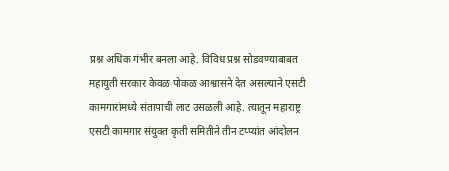प्रश्न अधिक गंभीर बनला आहे. विविध प्रश्न सोडवण्याबाबत महायुती सरकार केवळ पोकळ आश्वासने देत असल्याने एसटी कामगारांमध्ये संतापाची लाट उसळली आहे. त्यातून महाराष्ट्र एसटी कामगार संयुक्त कृती समितीने तीन टप्प्यांत आंदोलन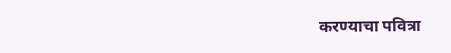करण्याचा पवित्रा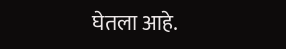घेतला आहे.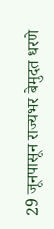29 जूनपासून राज्यभर बेमुदत धरणे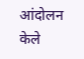आंदोलन केले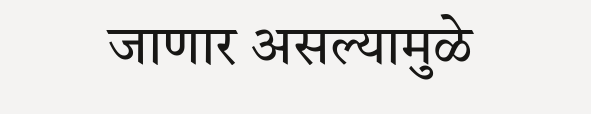जाणार असल्यामुळे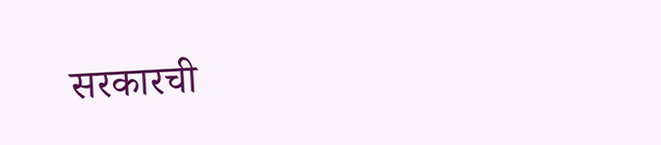सरकारची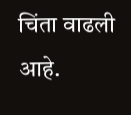चिंता वाढली आहे.